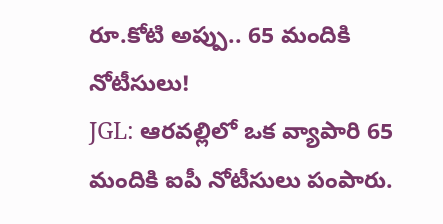రూ.కోటి అప్పు.. 65 మందికి నోటీసులు!
JGL: ఆరవల్లిలో ఒక వ్యాపారి 65 మందికి ఐపీ నోటీసులు పంపారు.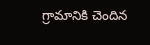గ్రామానికి చెందిన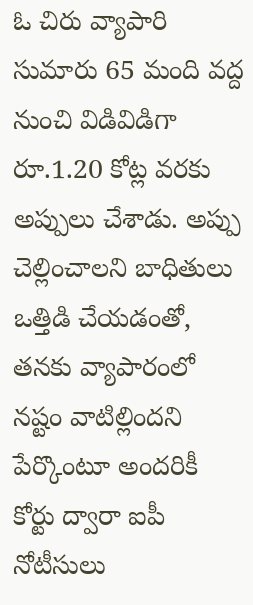ఓ చిరు వ్యాపారి సుమారు 65 మంది వద్ద నుంచి విడివిడిగా రూ.1.20 కోట్ల వరకు అప్పులు చేశాడు. అప్పు చెల్లించాలని బాధితులు ఒత్తిడి చేయడంతో, తనకు వ్యాపారంలో నష్టం వాటిల్లిందని పేర్కొంటూ అందరికీ కోర్టు ద్వారా ఐపీ నోటీసులు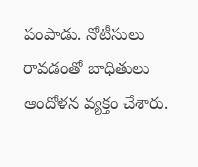పంపాడు. నోటీసులు రావడంతో బాధితులు ఆందోళన వ్యక్తం చేశారు.